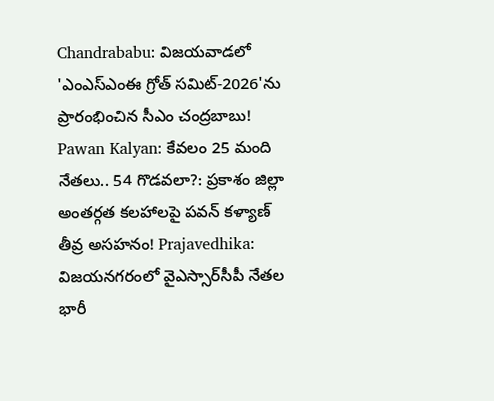Chandrababu: విజయవాడలో 'ఎంఎస్‌ఎంఈ గ్రోత్ సమిట్-2026'ను ప్రారంభించిన సీఎం చంద్రబాబు! Pawan Kalyan: కేవలం 25 మంది నేతలు.. 54 గొడవలా?: ప్రకాశం జిల్లా అంతర్గత కలహాలపై పవన్ కళ్యాణ్ తీవ్ర అసహనం! Prajavedhika: విజయనగరంలో వైఎస్సార్‌సీపీ నేతల భారీ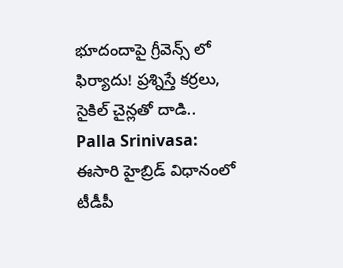భూదందాపై గ్రీవెన్స్ లో ఫిర్యాదు! ప్రశ్నిస్తే కర్రలు, సైకిల్ చైన్లతో దాడి.. Palla Srinivasa: ఈసారి హైబ్రిడ్ విధానంలో టీడీపీ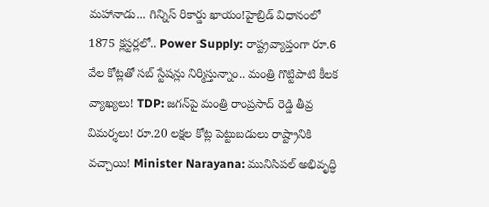మహానాడు... గిన్నిస్ రికార్డు ఖాయం!హైబ్రిడ్ విధానంలో 1875 క్లస్టర్లలో.. Power Supply: రాష్ట్రవ్యాప్తంగా రూ.6 వేల కోట్లతో సబ్ స్టేషన్లు నిర్మిస్తున్నాం.. మంత్రి గొట్టిపాటి కీలక వ్యాఖ్యలు! TDP: జగన్‌పై మంత్రి రాంప్రసాద్ రెడ్డి తీవ్ర విమర్శలు! రూ.20 లక్షల కోట్ల పెట్టుబడులు రాష్ట్రానికి వచ్చాయి! Minister Narayana: మునిసిపల్ అభివృద్ధి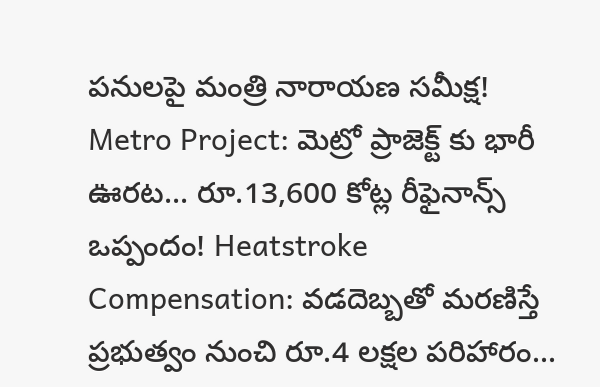పనులపై మంత్రి నారాయణ సమీక్ష! Metro Project: మెట్రో ప్రాజెక్ట్ కు భారీ ఊరట... రూ.13,600 కోట్ల రీఫైనాన్స్ ఒప్పందం! Heatstroke Compensation: వడదెబ్బతో మరణిస్తే ప్రభుత్వం నుంచి రూ.4 లక్షల పరిహారం...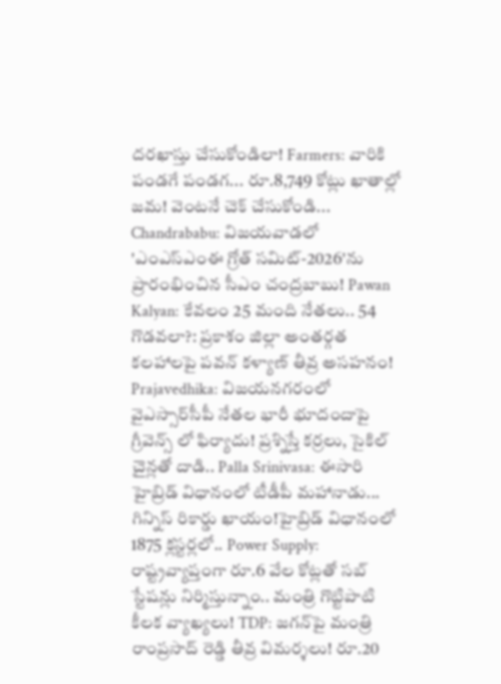దరఖాస్తు చేసుకోండిలా! Farmers: వారికి పండగే పండగ... రూ.8,749 కోట్లు ఖాతాల్లో జమ! వెంటనే చెక్ చేసుకోండి... Chandrababu: విజయవాడలో 'ఎంఎస్‌ఎంఈ గ్రోత్ సమిట్-2026'ను ప్రారంభించిన సీఎం చంద్రబాబు! Pawan Kalyan: కేవలం 25 మంది నేతలు.. 54 గొడవలా?: ప్రకాశం జిల్లా అంతర్గత కలహాలపై పవన్ కళ్యాణ్ తీవ్ర అసహనం! Prajavedhika: విజయనగరంలో వైఎస్సార్‌సీపీ నేతల భారీ భూదందాపై గ్రీవెన్స్ లో ఫిర్యాదు! ప్రశ్నిస్తే కర్రలు, సైకిల్ చైన్లతో దాడి.. Palla Srinivasa: ఈసారి హైబ్రిడ్ విధానంలో టీడీపీ మహానాడు... గిన్నిస్ రికార్డు ఖాయం!హైబ్రిడ్ విధానంలో 1875 క్లస్టర్లలో.. Power Supply: రాష్ట్రవ్యాప్తంగా రూ.6 వేల కోట్లతో సబ్ స్టేషన్లు నిర్మిస్తున్నాం.. మంత్రి గొట్టిపాటి కీలక వ్యాఖ్యలు! TDP: జగన్‌పై మంత్రి రాంప్రసాద్ రెడ్డి తీవ్ర విమర్శలు! రూ.20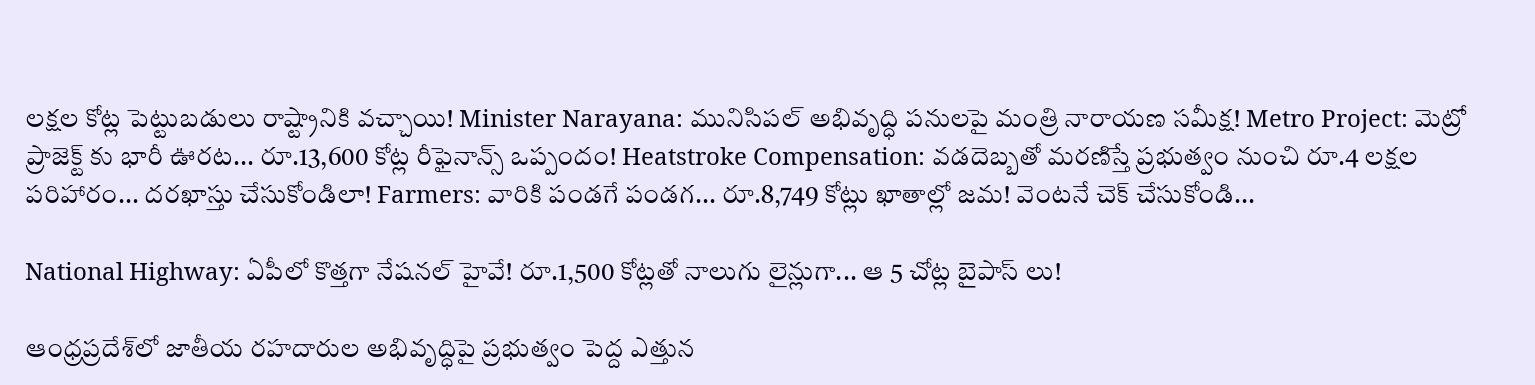లక్షల కోట్ల పెట్టుబడులు రాష్ట్రానికి వచ్చాయి! Minister Narayana: మునిసిపల్ అభివృద్ధి పనులపై మంత్రి నారాయణ సమీక్ష! Metro Project: మెట్రో ప్రాజెక్ట్ కు భారీ ఊరట... రూ.13,600 కోట్ల రీఫైనాన్స్ ఒప్పందం! Heatstroke Compensation: వడదెబ్బతో మరణిస్తే ప్రభుత్వం నుంచి రూ.4 లక్షల పరిహారం... దరఖాస్తు చేసుకోండిలా! Farmers: వారికి పండగే పండగ... రూ.8,749 కోట్లు ఖాతాల్లో జమ! వెంటనే చెక్ చేసుకోండి...

National Highway: ఏపీలో కొత్తగా నేషనల్ హైవే! రూ.1,500 కోట్లతో నాలుగు లైన్లుగా... ఆ 5 చోట్ల బైపాస్ లు!

ఆంధ్రప్రదేశ్‌లో జాతీయ రహదారుల అభివృద్ధిపై ప్రభుత్వం పెద్ద ఎత్తున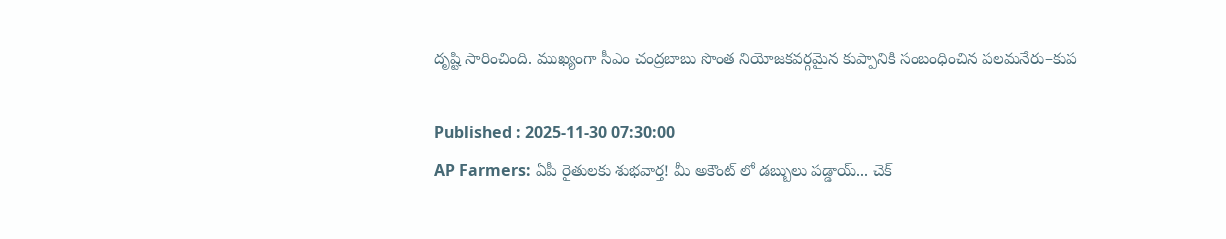దృష్టి సారించింది. ముఖ్యంగా సీఎం చంద్రబాబు సొంత నియోజకవర్గమైన కుప్పానికి సంబంధించిన పలమనేరు–కుప

Published : 2025-11-30 07:30:00
AP Farmers: ఏపీ రైతులకు శుభవార్త! మీ అకౌంట్ లో డబ్బులు పడ్డాయ్... చెక్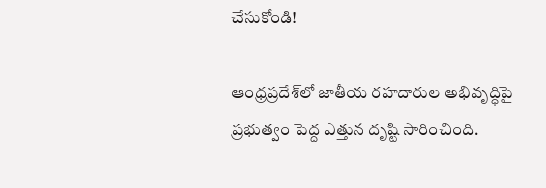చేసుకోండి!

ఆంధ్రప్రదేశ్‌లో జాతీయ రహదారుల అభివృద్ధిపై ప్రభుత్వం పెద్ద ఎత్తున దృష్టి సారించింది.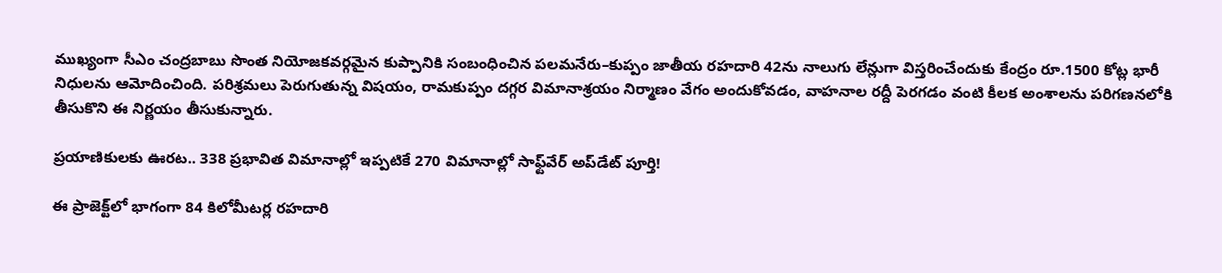ముఖ్యంగా సీఎం చంద్రబాబు సొంత నియోజకవర్గమైన కుప్పానికి సంబంధించిన పలమనేరు–కుప్పం జాతీయ రహదారి 42ను నాలుగు లేన్లుగా విస్తరించేందుకు కేంద్రం రూ.1500 కోట్ల భారీ నిధులను ఆమోదించింది. పరిశ్రమలు పెరుగుతున్న విషయం, రామకుప్పం దగ్గర విమానాశ్రయం నిర్మాణం వేగం అందుకోవడం, వాహనాల రద్దీ పెరగడం వంటి కీలక అంశాలను పరిగణనలోకి తీసుకొని ఈ నిర్ణయం తీసుకున్నారు.

ప్రయాణికులకు ఊరట.. 338 ప్రభావిత విమానాల్లో ఇప్పటికే 270 విమానాల్లో సాఫ్ట్‌వేర్ అప్‌డేట్ పూర్తి!

ఈ ప్రాజెక్ట్‌లో భాగంగా 84 కిలోమీటర్ల రహదారి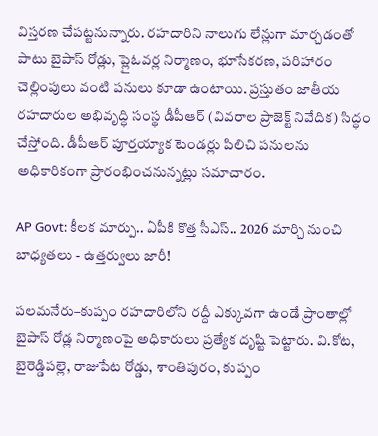విస్తరణ చేపట్టనున్నారు. రహదారిని నాలుగు లేన్లుగా మార్చడంతో పాటు బైపాస్ రోడ్లు, ప్లైఓవర్ల నిర్మాణం, భూసేకరణ, పరిహారం చెల్లింపులు వంటి పనులు కూడా ఉంటాయి. ప్రస్తుతం జాతీయ రహదారుల అభివృద్ధి సంస్థ డీపీఆర్ (వివరాల ప్రాజెక్ట్ నివేదిక) సిద్ధం చేస్తోంది. డీపీఆర్ పూర్తయ్యాక టెండర్లు పిలిచి పనులను అధికారికంగా ప్రారంభించనున్నట్లు సమాచారం.

AP Govt: కీలక మార్పు.. ఏపీకి కొత్త సీఎస్.. 2026 మార్చి నుంచి బాధ్యతలు - ఉత్తర్వులు జారీ!

పలమనేరు–కుప్పం రహదారిలోని రద్దీ ఎక్కువగా ఉండే ప్రాంతాల్లో బైపాస్ రోడ్ల నిర్మాణంపై అధికారులు ప్రత్యేక దృష్టి పెట్టారు. వి.కోట, బైరెడ్డిపల్లె, రాజుపేట రోడ్డు, శాంతిపురం, కుప్పం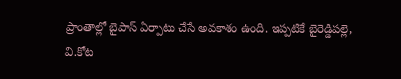ప్రాంతాల్లో బైపాస్ ఏర్పాటు చేసే అవకాశం ఉంది. ఇప్పటికే బైరెడ్డిపల్లె, వి.కోట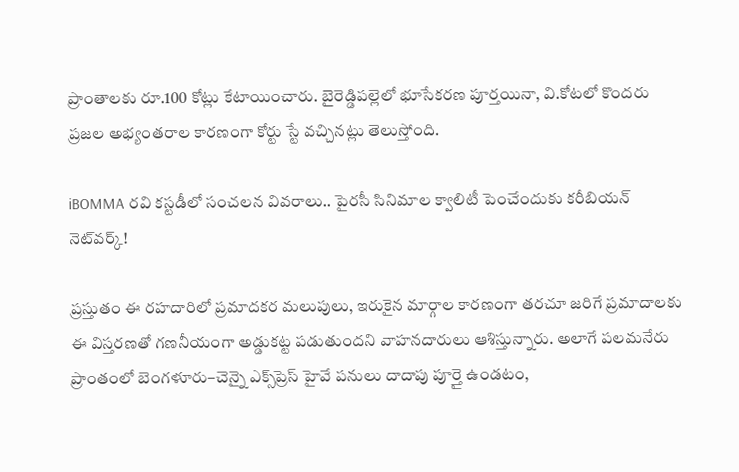ప్రాంతాలకు రూ.100 కోట్లు కేటాయించారు. బైరెడ్డిపల్లెలో భూసేకరణ పూర్తయినా, వి.కోటలో కొందరు ప్రజల అభ్యంతరాల కారణంగా కోర్టు స్టే వచ్చినట్లు తెలుస్తోంది.

iBOMMA రవి కస్టడీలో సంచలన వివరాలు.. పైరసీ సినిమాల క్వాలిటీ పెంచేందుకు కరీబియన్ నెట్‌వర్క్!

ప్రస్తుతం ఈ రహదారిలో ప్రమాదకర మలుపులు, ఇరుకైన మార్గాల కారణంగా తరచూ జరిగే ప్రమాదాలకు ఈ విస్తరణతో గణనీయంగా అడ్డుకట్ట పడుతుందని వాహనదారులు ఆశిస్తున్నారు. అలాగే పలమనేరు ప్రాంతంలో బెంగళూరు–చెన్నై ఎక్స్‌ప్రెస్ హైవే పనులు దాదాపు పూర్తై ఉండటం,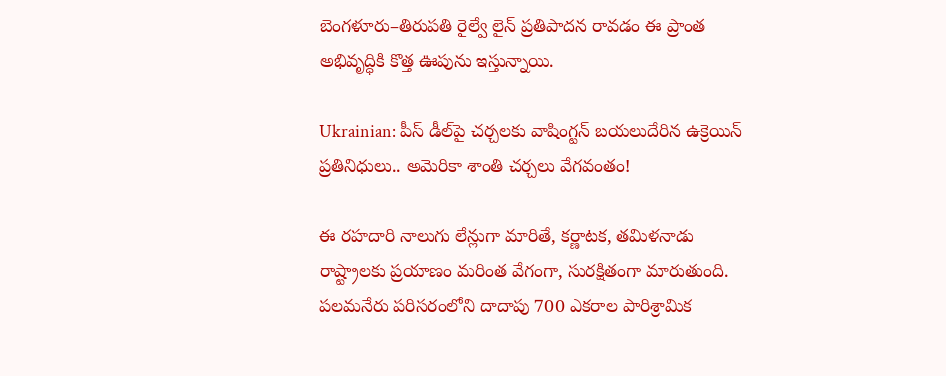బెంగళూరు–తిరుపతి రైల్వే లైన్ ప్రతిపాదన రావడం ఈ ప్రాంత అభివృద్ధికి కొత్త ఊపును ఇస్తున్నాయి.

Ukrainian: పీస్ డీల్‌పై చర్చలకు వాషింగ్టన్ బయలుదేరిన ఉక్రెయిన్ ప్రతినిధులు.. అమెరికా శాంతి చర్చలు వేగవంతం!

ఈ రహదారి నాలుగు లేన్లుగా మారితే, కర్ణాటక, తమిళనాడు రాష్ట్రాలకు ప్రయాణం మరింత వేగంగా, సురక్షితంగా మారుతుంది. పలమనేరు పరిసరంలోని దాదాపు 700 ఎకరాల పారిశ్రామిక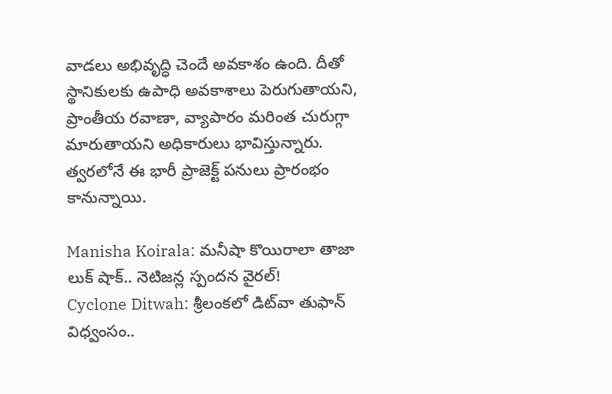వాడలు అభివృద్ధి చెందే అవకాశం ఉంది. దీతో స్థానికులకు ఉపాధి అవకాశాలు పెరుగుతాయని, ప్రాంతీయ రవాణా, వ్యాపారం మరింత చురుగ్గా మారుతాయని అధికారులు భావిస్తున్నారు. త్వరలోనే ఈ భారీ ప్రాజెక్ట్ పనులు ప్రారంభం కానున్నాయి.

Manisha Koirala: మనీషా కొయిరాలా తాజా లుక్ షాక్.. నెటిజన్ల స్పందన వైరల్!
Cyclone Ditwah: శ్రీలంకలో డిట్‌వా తుఫాన్‌ విధ్వంసం..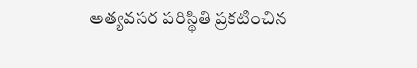అత్యవసర పరిస్థితి ప్రకటించిన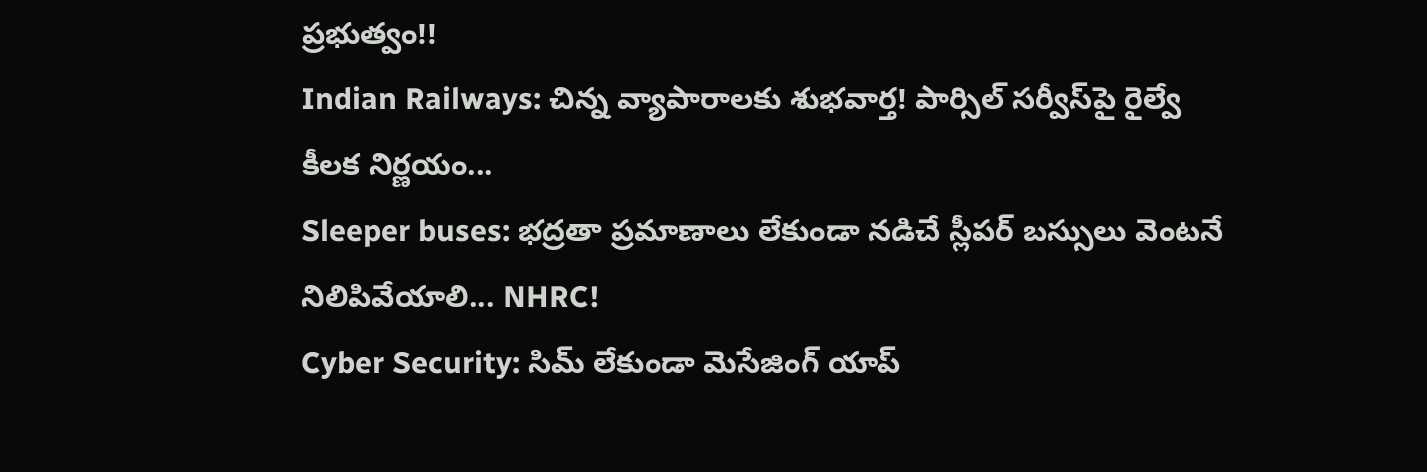ప్రభుత్వం!!
Indian Railways: చిన్న వ్యాపారాలకు శుభవార్త! పార్సిల్ సర్వీస్‌పై రైల్వే కీలక నిర్ణయం...
Sleeper buses: భద్రతా ప్రమాణాలు లేకుండా నడిచే స్లీపర్ బస్సులు వెంటనే నిలిపివేయాలి... NHRC!
Cyber Security: సిమ్ లేకుండా మెసేజింగ్ యాప్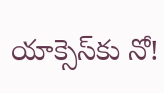యాక్సెస్‌కు నో!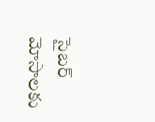సైబర్ మోసాలకు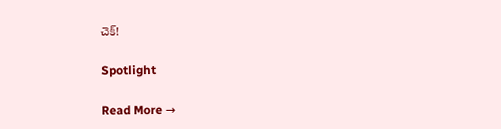చెక్!

Spotlight

Read More →